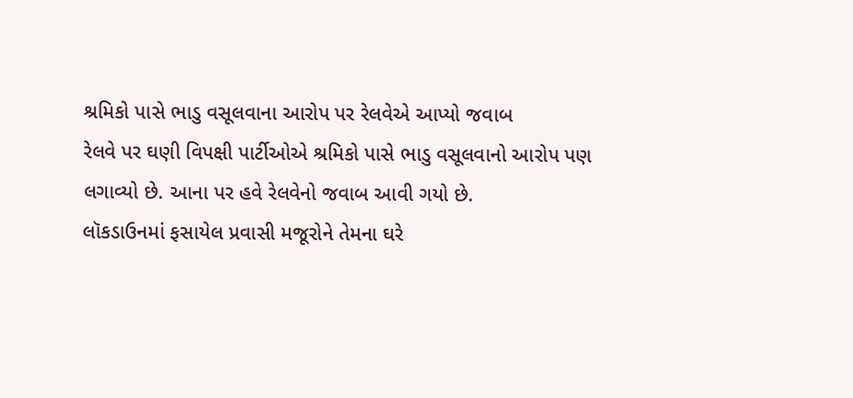શ્રમિકો પાસે ભાડુ વસૂલવાના આરોપ પર રેલવેએ આપ્યો જવાબ
રેલવે પર ઘણી વિપક્ષી પાર્ટીઓએ શ્રમિકો પાસે ભાડુ વસૂલવાનો આરોપ પણ લગાવ્યો છે. આના પર હવે રેલવેનો જવાબ આવી ગયો છે.
લૉકડાઉનમાં ફસાયેલ પ્રવાસી મજૂરોને તેમના ઘરે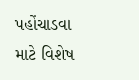પહોંચાડવા માટે વિશેષ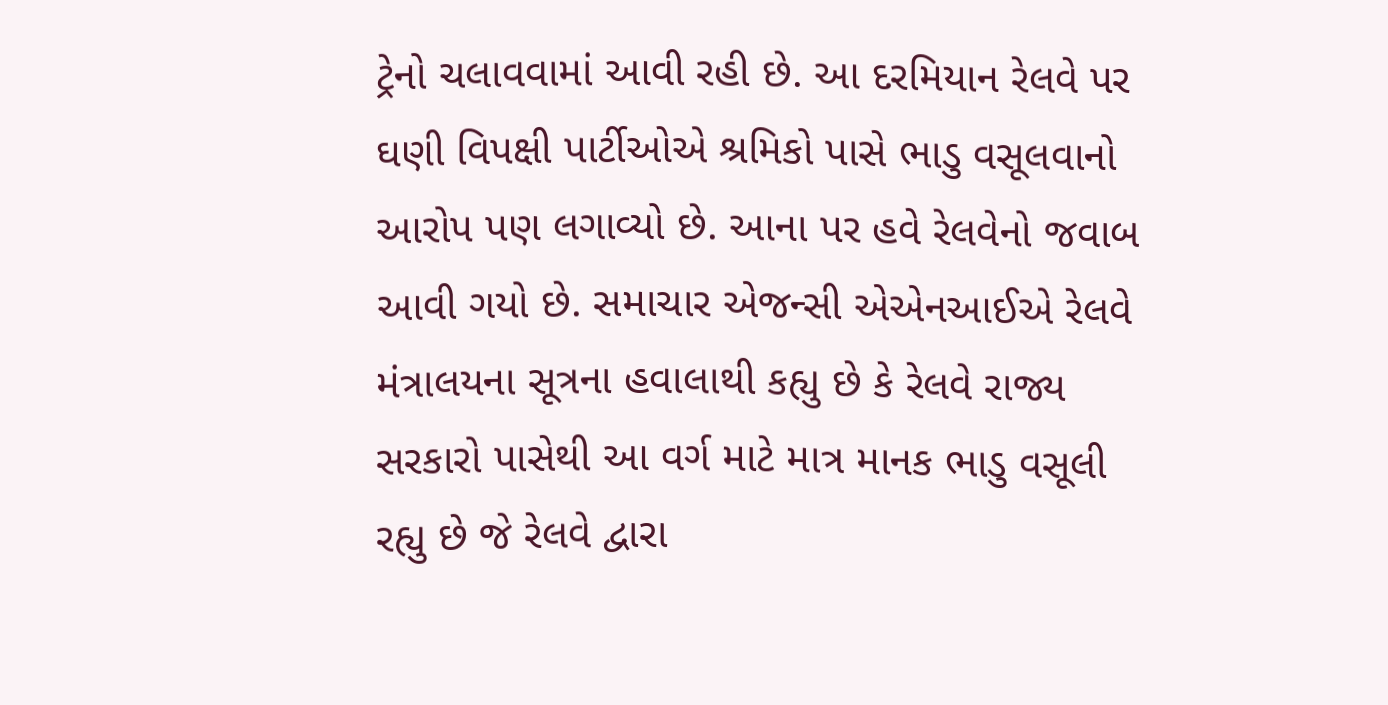ટ્રેનો ચલાવવામાં આવી રહી છે. આ દરમિયાન રેલવે પર ઘણી વિપક્ષી પાર્ટીઓએ શ્રમિકો પાસે ભાડુ વસૂલવાનો આરોપ પણ લગાવ્યો છે. આના પર હવે રેલવેનો જવાબ આવી ગયો છે. સમાચાર એજન્સી એએનઆઈએ રેલવે મંત્રાલયના સૂત્રના હવાલાથી કહ્યુ છે કે રેલવે રાજ્ય સરકારો પાસેથી આ વર્ગ માટે માત્ર માનક ભાડુ વસૂલી રહ્યુ છે જે રેલવે દ્વારા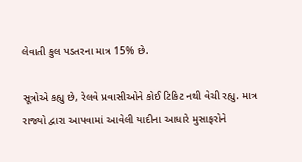લેવાતી કુલ પડતરના માત્ર 15% છે.

સૂત્રોએ કહ્યુ છે, રેલવે પ્રવાસીઓને કોઈ ટિકિટ નથી વેચી રહ્યુ. માત્ર રાજ્યો દ્વારા આપવામાં આવેલી યાદીના આધારે મુસાફરોને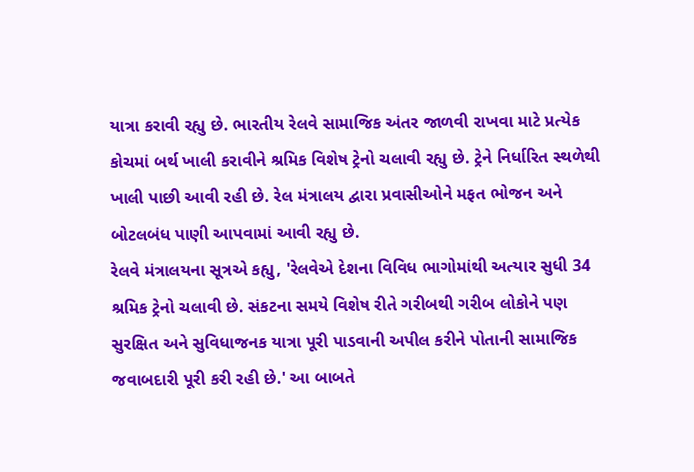યાત્રા કરાવી રહ્યુ છે. ભારતીય રેલવે સામાજિક અંતર જાળવી રાખવા માટે પ્રત્યેક કોચમાં બર્થ ખાલી કરાવીને શ્રમિક વિશેષ ટ્રેનો ચલાવી રહ્યુ છે. ટ્રેને નિર્ધારિત સ્થળેથી ખાલી પાછી આવી રહી છે. રેલ મંત્રાલય દ્વારા પ્રવાસીઓને મફત ભોજન અને બોટલબંધ પાણી આપવામાં આવી રહ્યુ છે.
રેલવે મંત્રાલયના સૂત્રએ કહ્યુ, 'રેલવેએ દેશના વિવિધ ભાગોમાંથી અત્યાર સુધી 34 શ્રમિક ટ્રેનો ચલાવી છે. સંકટના સમયે વિશેષ રીતે ગરીબથી ગરીબ લોકોને પણ સુરક્ષિત અને સુવિધાજનક યાત્રા પૂરી પાડવાની અપીલ કરીને પોતાની સામાજિક જવાબદારી પૂરી કરી રહી છે.' આ બાબતે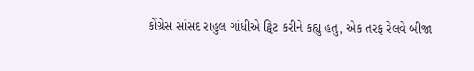કોંગ્રેસ સાંસદ રાહુલ ગાંધીએ ટ્વિટ કરીને કહ્યુ હતુ, એક તરફ રેલવે બીજા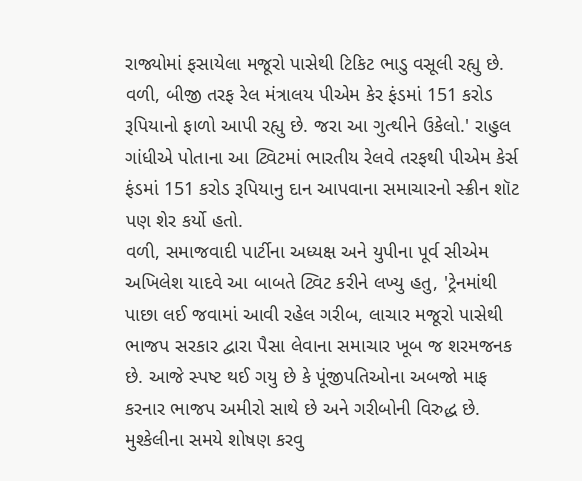રાજ્યોમાં ફસાયેલા મજૂરો પાસેથી ટિકિટ ભાડુ વસૂલી રહ્યુ છે. વળી, બીજી તરફ રેલ મંત્રાલય પીએમ કેર ફંડમાં 151 કરોડ રૂપિયાનો ફાળો આપી રહ્યુ છે. જરા આ ગુત્થીને ઉકેલો.' રાહુલ ગાંધીએ પોતાના આ ટ્વિટમાં ભારતીય રેલવે તરફથી પીએમ કેર્સ ફંડમાં 151 કરોડ રૂપિયાનુ દાન આપવાના સમાચારનો સ્ક્રીન શૉટ પણ શેર કર્યો હતો.
વળી, સમાજવાદી પાર્ટીના અધ્યક્ષ અને યુપીના પૂર્વ સીએમ અખિલેશ યાદવે આ બાબતે ટ્વિટ કરીને લખ્યુ હતુ, 'ટ્રેનમાંથી પાછા લઈ જવામાં આવી રહેલ ગરીબ, લાચાર મજૂરો પાસેથી ભાજપ સરકાર દ્વારા પૈસા લેવાના સમાચાર ખૂબ જ શરમજનક છે. આજે સ્પષ્ટ થઈ ગયુ છે કે પૂંજીપતિઓના અબજો માફ કરનાર ભાજપ અમીરો સાથે છે અને ગરીબોની વિરુદ્ધ છે. મુશ્કેલીના સમયે શોષણ કરવુ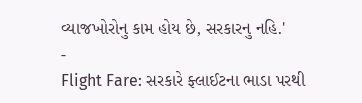વ્યાજખોરોનુ કામ હોય છે, સરકારનુ નહિ.'
-
Flight Fare: સરકારે ફ્લાઈટના ભાડા પરથી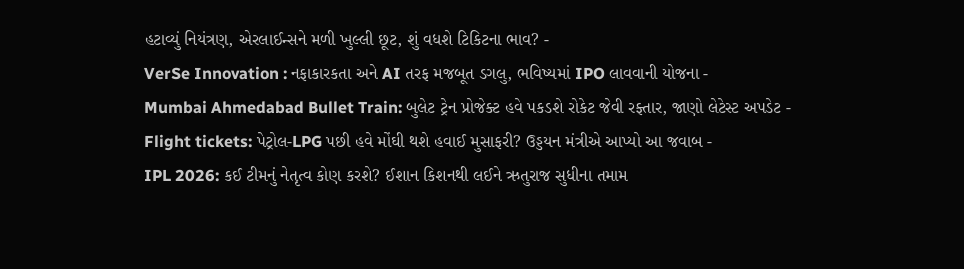હટાવ્યું નિયંત્રણ, એરલાઈન્સને મળી ખુલ્લી છૂટ, શું વધશે ટિકિટના ભાવ? -
VerSe Innovation : નફાકારકતા અને AI તરફ મજબૂત ડગલુ, ભવિષ્યમાં IPO લાવવાની યોજના -
Mumbai Ahmedabad Bullet Train: બુલેટ ટ્રેન પ્રોજેક્ટ હવે પકડશે રોકેટ જેવી રફ્તાર, જાણો લેટેસ્ટ અપડેટ -
Flight tickets: પેટ્રોલ-LPG પછી હવે મોંઘી થશે હવાઈ મુસાફરી? ઉડ્ડયન મંત્રીએ આપ્યો આ જવાબ -
IPL 2026: કઈ ટીમનું નેતૃત્વ કોણ કરશે? ઈશાન કિશનથી લઈને ઋતુરાજ સુધીના તમામ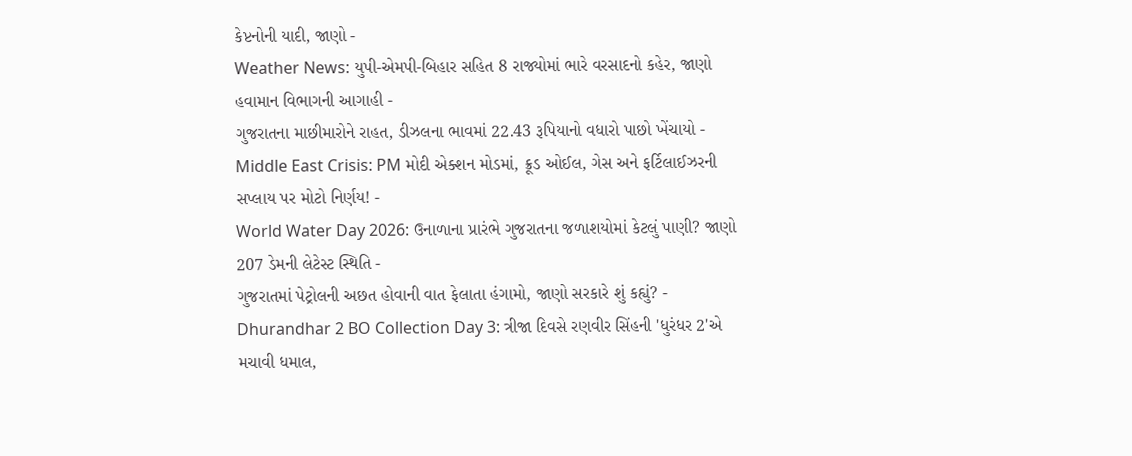કેપ્ટનોની યાદી, જાણો -
Weather News: યુપી-એમપી-બિહાર સહિત 8 રાજ્યોમાં ભારે વરસાદનો કહેર, જાણો હવામાન વિભાગની આગાહી -
ગુજરાતના માછીમારોને રાહત, ડીઝલના ભાવમાં 22.43 રૂપિયાનો વધારો પાછો ખેંચાયો -
Middle East Crisis: PM મોદી એક્શન મોડમાં, ક્રૂડ ઓઈલ, ગેસ અને ફર્ટિલાઈઝરની સપ્લાય પર મોટો નિર્ણય! -
World Water Day 2026: ઉનાળાના પ્રારંભે ગુજરાતના જળાશયોમાં કેટલું પાણી? જાણો 207 ડેમની લેટેસ્ટ સ્થિતિ -
ગુજરાતમાં પેટ્રોલની અછત હોવાની વાત ફેલાતા હંગામો, જાણો સરકારે શું કહ્યું? -
Dhurandhar 2 BO Collection Day 3: ત્રીજા દિવસે રણવીર સિંહની 'ધુરંધર 2'એ મચાવી ધમાલ,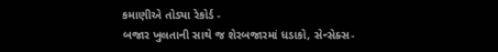કમાણીએ તોડ્યા રેકોર્ડ -
બજાર ખુલતાની સાથે જ શેરબજારમાં ધડાકો, સેન્સેક્સ-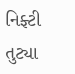નિફ્ટી તુટ્યા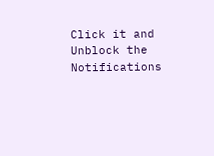Click it and Unblock the Notifications